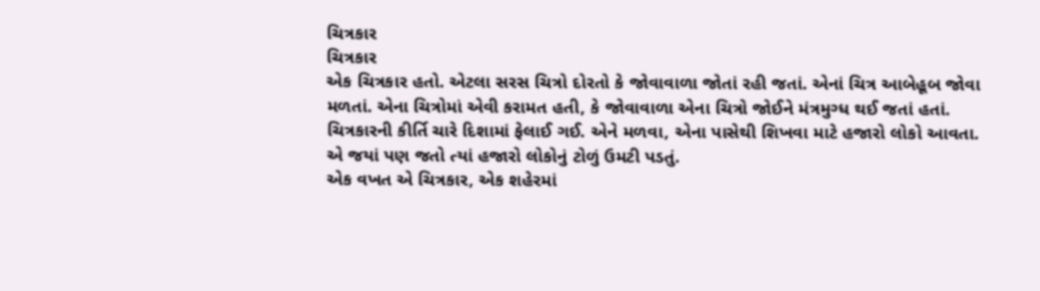ચિત્રકાર
ચિત્રકાર
એક ચિત્રકાર હતો. એટલા સરસ ચિત્રો દોરતો કે જોવાવાળા જોતાં રહી જતાં. એનાં ચિત્ર આબેહૂબ જોવા મળતાં. એના ચિત્રોમાં એવી કરામત હતી, કે જોવાવાળા એના ચિત્રો જોઈને મંત્રમુગ્ધ થઈ જતાં હતાં.
ચિત્રકારની કીર્તિ ચારે દિશામાં ફેલાઈ ગઈ. એને મળવા, એના પાસેથી શિખવા માટે હજારો લોકો આવતા. એ જયાં પણ જતો ત્યાં હજારો લોકોનું ટોળું ઉમટી પડતું.
એક વખત એ ચિત્રકાર, એક શહેરમાં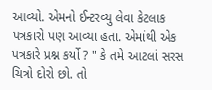આવ્યો. એમનો ઈન્ટરવ્યુ લેવા કેટલાક પત્રકારો પણ આવ્યા હતા. એમાંથી એક પત્રકારે પ્રશ્ન કર્યો ? " કે તમે આટલાં સરસ ચિત્રો દોરો છો. તો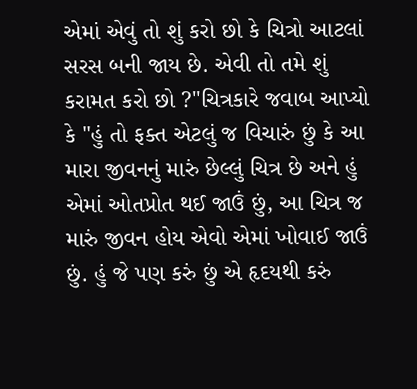એમાં એવું તો શું કરો છો કે ચિત્રો આટલાં સરસ બની જાય છે. એવી તો તમે શું કરામત કરો છો ?"ચિત્રકારે જવાબ આપ્યો કે "હું તો ફક્ત એટલું જ વિચારું છું કે આ મારા જીવનનું મારું છેલ્લું ચિત્ર છે અને હું એમાં ઓતપ્રોત થઈ જાઉં છું, આ ચિત્ર જ મારું જીવન હોય એવો એમાં ખોવાઈ જાઉં છું. હું જે પણ કરું છું એ હૃદયથી કરું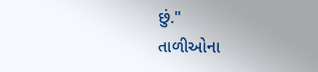છું."
તાળીઓના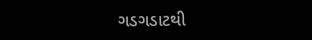ગડગડાટથી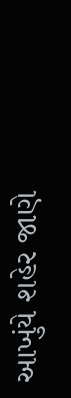આખુંયે શહેર જાણે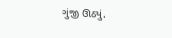ગુંજી ઊઠ્યું.